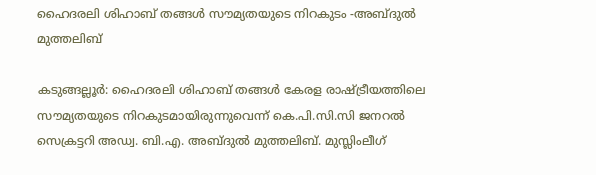ഹൈദരലി ശിഹാബ് തങ്ങൾ സൗമ്യതയുടെ നിറകുടം -അബ്ദുൽ മുത്തലിബ്

കടുങ്ങല്ലൂർ: ഹൈദരലി ശിഹാബ് തങ്ങൾ കേരള രാഷ്ട്രീയത്തിലെ സൗമ്യതയുടെ നിറകുടമായിരുന്നുവെന്ന് കെ.പി.സി.സി ജനറൽ സെക്രട്ടറി അഡ്വ. ബി.എ. അബ്ദുൽ മുത്തലിബ്. മുസ്ലിംലീഗ്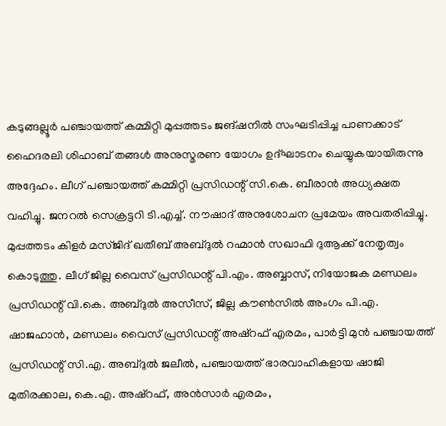കടുങ്ങല്ലൂർ പഞ്ചായത്ത് കമ്മിറ്റി മുപ്പത്തടം ജങ്ഷനിൽ സംഘടിപ്പിച്ച പാണക്കാട് ഹൈദരലി ശിഹാബ് തങ്ങൾ അനുസ്മരണ യോഗം ഉദ്ഘാടനം ചെയ്യുകയായിരുന്നു അദ്ദേഹം. ലീഗ് പഞ്ചായത്ത് കമ്മിറ്റി പ്രസിഡന്റ് സി.കെ. ബീരാൻ അധ്യക്ഷത വഹിച്ചു. ജനറൽ സെക്രട്ടറി ടി.എച്ച്. നൗഷാദ് അനുശോചന പ്രമേയം അവതരിപ്പിച്ചു. മുപ്പത്തടം കിളർ മസ്ജിദ് ഖതീബ് അബ്ദുൽ റഹ്മാൻ സഖാഫി ദുആക്ക് നേതൃത്വം കൊടുത്തു. ലീഗ് ജില്ല വൈസ് പ്രസിഡന്റ് പി.എം. അബ്ബാസ്, നിയോജക മണ്ഡലം പ്രസിഡന്റ് വി.കെ. അബ്ദുൽ അസീസ്, ജില്ല കൗൺസിൽ അംഗം പി.എ. ഷാജഹാൻ, മണ്ഡലം വൈസ് പ്രസിഡന്റ് അഷ്‌റഫ് എരമം, പാർട്ടി മുൻ പഞ്ചായത്ത് പ്രസിഡന്റ് സി.എ. അബ്ദുൽ ജലീൽ, പഞ്ചായത്ത് ഭാരവാഹികളായ ഷാജി മുതിരക്കാല, കെ.എ. അഷ്‌റഫ്, അൻസാർ എരമം,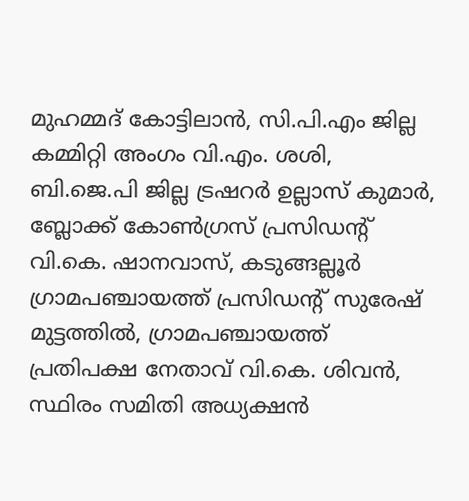മുഹമ്മദ് കോട്ടിലാൻ, സി.പി.എം ജില്ല കമ്മിറ്റി അംഗം വി.എം. ശശി, ബി.ജെ.പി ജില്ല ട്രഷറർ ഉല്ലാസ് കുമാർ, ബ്ലോക്ക് കോൺഗ്രസ് പ്രസിഡന്റ് വി.കെ. ഷാനവാസ്, കടുങ്ങല്ലൂർ ഗ്രാമപഞ്ചായത്ത് പ്രസിഡന്റ് സുരേഷ് മുട്ടത്തിൽ, ഗ്രാമപഞ്ചായത്ത് പ്രതിപക്ഷ നേതാവ് വി.കെ. ശിവൻ, സ്ഥിരം സമിതി അധ്യക്ഷൻ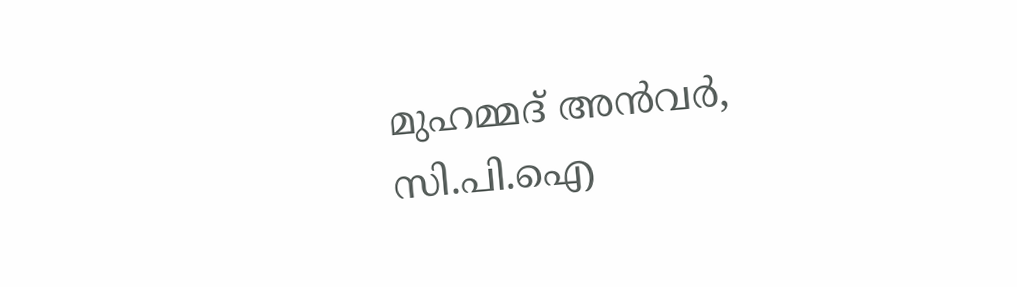മുഹമ്മദ് അൻവർ, സി.പി.ഐ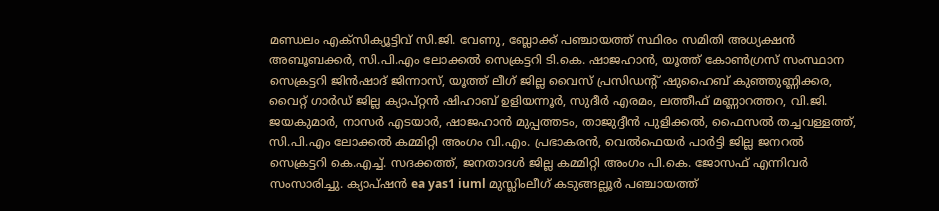മണ്ഡലം എക്സിക്യൂട്ടിവ് സി.ജി. വേണു, ബ്ലോക്ക് പഞ്ചായത്ത് സ്ഥിരം സമിതി അധ്യക്ഷൻ അബൂബക്കർ, സി.പി.എം ലോക്കൽ സെക്രട്ടറി ടി.കെ. ഷാജഹാൻ, യൂത്ത് കോൺഗ്രസ് സംസ്ഥാന സെക്രട്ടറി ജിൻഷാദ് ജിന്നാസ്, യൂത്ത് ലീഗ് ജില്ല വൈസ് പ്രസിഡന്റ് ഷുഹൈബ് കുഞ്ഞുണ്ണിക്കര, വൈറ്റ് ഗാർഡ്‌ ജില്ല ക്യാപ്റ്റൻ ഷിഹാബ് ഉളിയന്നൂർ, സുദീര്‍ എരമം, ലത്തീഫ് മണ്ണാറത്തറ, വി.ജി. ജയകുമാർ, നാസർ എടയാർ, ഷാജഹാൻ മുപ്പത്തടം, താജുദ്ദീൻ പുളിക്കൽ, ഫൈസൽ തച്ചവള്ളത്ത്, സി.പി.എം ലോക്കൽ കമ്മിറ്റി അംഗം വി.എം. പ്രഭാകരൻ, വെൽഫെയർ പാർട്ടി ജില്ല ജനറൽ സെക്രട്ടറി കെ.എച്ച്. സദക്കത്ത്, ജനതാദൾ ജില്ല കമ്മിറ്റി അംഗം പി.കെ. ജോസഫ് എന്നിവർ സംസാരിച്ചു. ക്യാപ്ഷൻ ea yas1 iuml മുസ്ലിംലീഗ് കടുങ്ങല്ലൂർ പഞ്ചായത്ത്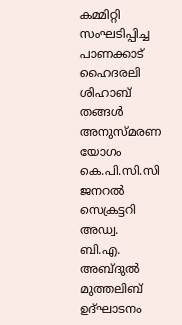കമ്മിറ്റി സംഘടിപ്പിച്ച പാണക്കാട് ഹൈദരലി ശിഹാബ് തങ്ങൾ അനുസ്മരണ യോഗം കെ.പി.സി.സി ജനറൽ സെക്രട്ടറി അഡ്വ. ബി.എ. അബ്ദുൽ മുത്തലിബ് ഉദ്ഘാടനം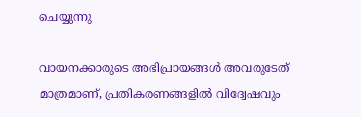ചെയ്യുന്നു

വായനക്കാരുടെ അഭിപ്രായങ്ങള്‍ അവരുടേത് മാത്രമാണ്, പ്രതികരണങ്ങളിൽ വിദ്വേഷവും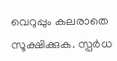വെറുപ്പും കലരാതെ സൂക്ഷിക്കുക. സ്പർധ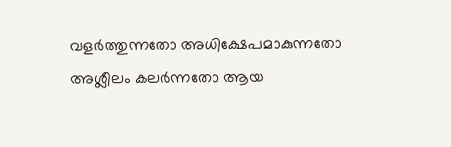വളർത്തുന്നതോ അധിക്ഷേപമാകുന്നതോ അശ്ലീലം കലർന്നതോ ആയ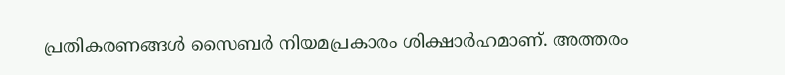പ്രതികരണങ്ങൾ സൈബർ നിയമപ്രകാരം ശിക്ഷാർഹമാണ്. അത്തരം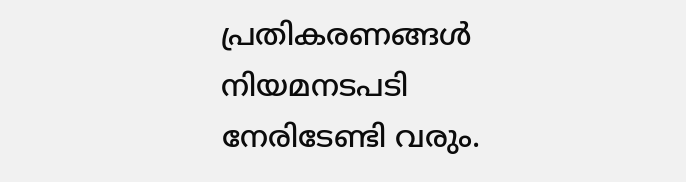പ്രതികരണങ്ങൾ നിയമനടപടി നേരിടേണ്ടി വരും.